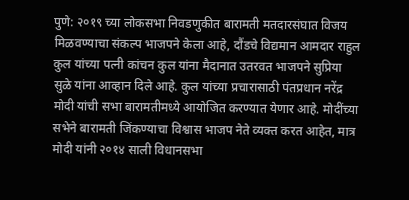पुणे: २०१९ च्या लोकसभा निवडणुकीत बारामती मतदारसंघात विजय मिळवण्याचा संकल्प भाजपने केला आहे, दौंडचे विद्यमान आमदार राहुल कुल यांच्या पत्नी कांचन कुल यांना मैदानात उतरवत भाजपने सुप्रिया सुळे यांना आव्हान दिले आहे. कुल यांच्या प्रचारासाठी पंतप्रधान नरेंद्र मोदी यांची सभा बारामतीमध्ये आयोजित करण्यात येणार आहे. मोदींच्या सभेने बारामती जिंकण्याचा विश्वास भाजप नेते व्यक्त करत आहेत, मात्र मोदी यांनी २०१४ साली विधानसभा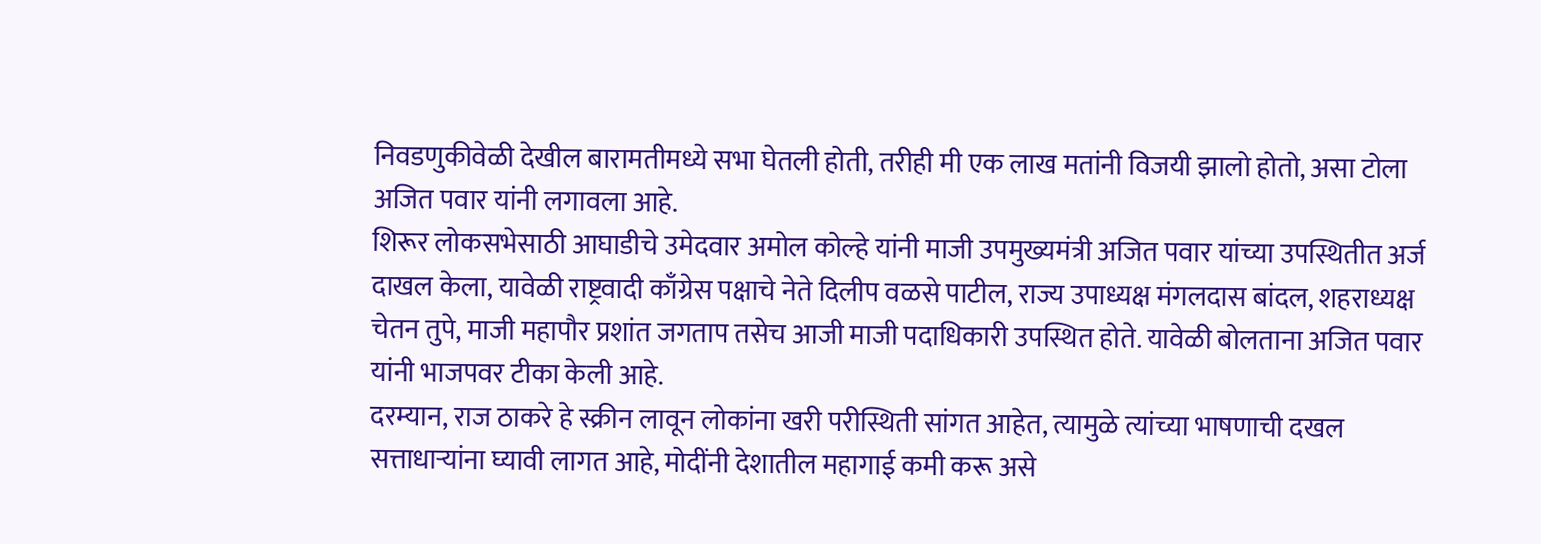निवडणुकीवेळी देखील बारामतीमध्ये सभा घेतली होती, तरीही मी एक लाख मतांनी विजयी झालो होतो, असा टोला अजित पवार यांनी लगावला आहे.
शिरूर लोकसभेसाठी आघाडीचे उमेदवार अमोल कोल्हे यांनी माजी उपमुख्यमंत्री अजित पवार यांच्या उपस्थितीत अर्ज दाखल केला, यावेळी राष्ट्रवादी काँग्रेस पक्षाचे नेते दिलीप वळसे पाटील, राज्य उपाध्यक्ष मंगलदास बांदल, शहराध्यक्ष चेतन तुपे, माजी महापौर प्रशांत जगताप तसेच आजी माजी पदाधिकारी उपस्थित होते. यावेळी बोलताना अजित पवार यांनी भाजपवर टीका केली आहे.
दरम्यान, राज ठाकरे हे स्क्रीन लावून लोकांना खरी परीस्थिती सांगत आहेत, त्यामुळे त्यांच्या भाषणाची दखल सत्ताधाऱ्यांना घ्यावी लागत आहे, मोदींनी देशातील महागाई कमी करू असे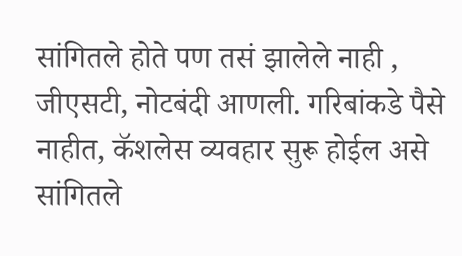सांगितले होते पण तसं झालेले नाही , जीएसटी, नोटबंदी आणली. गरिबांकडे पैसे नाहीत, कॅशलेस व्यवहार सुरू होईल असे सांगितले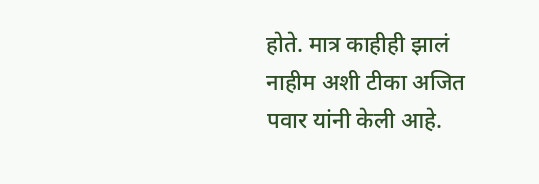होते. मात्र काहीही झालं नाहीम अशी टीका अजित पवार यांनी केली आहे.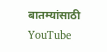बातम्यांसाठी YouTube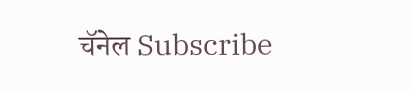चॅनेल Subscribe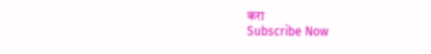करा
Subscribe Now